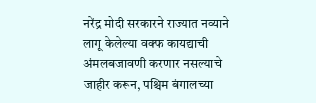नरेंद्र मोदी सरकारने राज्यात नव्याने लागू केलेल्या वक्फ कायद्याची अंमलबजावणी करणार नसल्याचे जाहीर करून, पश्चिम बंगालच्या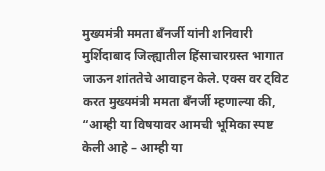मुख्यमंत्री ममता बँनर्जी यांनी शनिवारी मुर्शिदाबाद जिल्ह्यातील हिंसाचारग्रस्त भागात जाऊन शांततेचे आवाहन केले. एक्स वर ट्विट करत मुख्यमंत्री ममता बँनर्जी म्हणाल्या की, “आम्ही या विषयावर आमची भूमिका स्पष्ट केली आहे – आम्ही या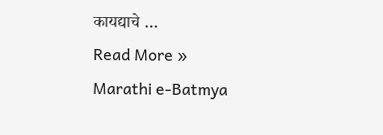कायद्याचे …
Read More »
Marathi e-Batmya